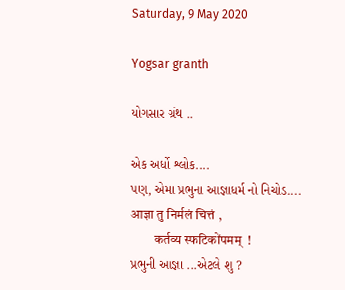Saturday, 9 May 2020

Yogsar granth

યોગસાર ગ્રંથ ..

એક અર્ધો શ્લોક....
પણ, એમા પ્રભુના આજ્ઞાધર્મ નો નિચોડ....
आज्ञा तु निर्मलं चित्तं ,
         कर्तव्य स्फटिकोंपमम्  !
પ્રભુની આજ્ઞા ...એટલે શુ ?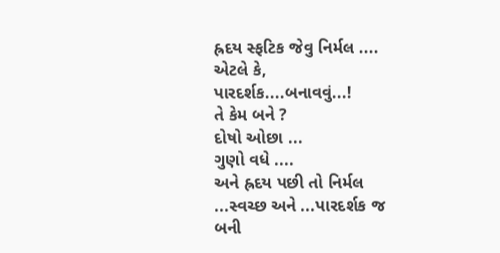હ્રદય સ્ફટિક જેવુ નિર્મલ ....
એટલે કે,
પારદર્શક....બનાવવું...!
તે કેમ બને ?
દોષો ઓછા ...
ગુણો વધે ....
અને હ્રદય પછી તો નિર્મલ ...સ્વચ્છ અને ...પારદર્શક જ બની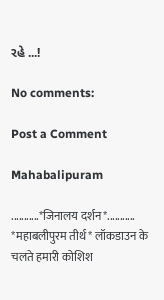રહે ...!

No comments:

Post a Comment

Mahabalipuram

...........*जिनालय दर्शन*........... *महाबलीपुरम तीर्थ* लॉकडाउन के चलते हमारी कोशिश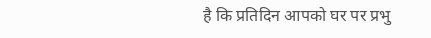है कि प्रतिदिन आपको घर पर प्रभु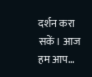दर्शन करा सकें। आज हम आप...